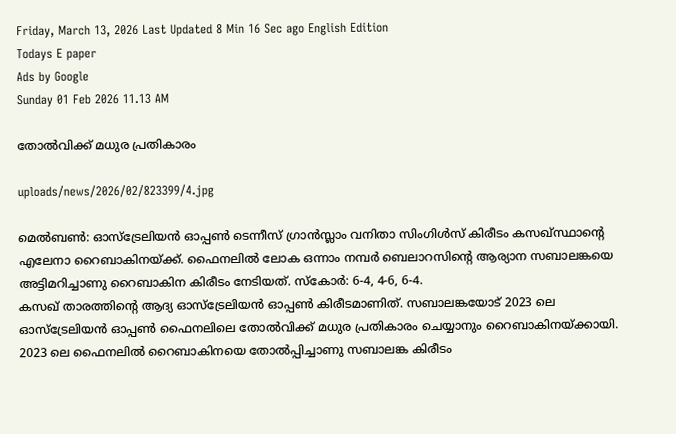Friday, March 13, 2026 Last Updated 8 Min 16 Sec ago English Edition
Todays E paper
Ads by Google
Sunday 01 Feb 2026 11.13 AM

തോല്‍വിക്ക്‌ മധുര പ്രതികാരം

uploads/news/2026/02/823399/4.jpg

മെല്‍ബണ്‍: ഓസ്‌ട്രേലിയന്‍ ഓപ്പണ്‍ ടെന്നീസ്‌ ഗ്രാന്‍സ്ലാം വനിതാ സിംഗിള്‍സ്‌ കിരീടം കസഖ്‌സ്ഥാന്റെ എലേനാ റൈബാകിനയ്‌ക്ക്. ഫൈനലില്‍ ലോക ഒന്നാം നമ്പര്‍ ബെലാറസിന്റെ ആര്യാന സബാലങ്കയെ അട്ടിമറിച്ചാണു റൈബാകിന കിരീടം നേടിയത്‌. സ്‌കോര്‍: 6-4, 4-6, 6-4.
കസഖ്‌ താരത്തിന്റെ ആദ്യ ഓസ്‌ട്രേലിയന്‍ ഓപ്പണ്‍ കിരീടമാണിത്‌. സബാലങ്കയോട്‌ 2023 ലെ ഓസ്‌ട്രേലിയന്‍ ഓപ്പണ്‍ ഫൈനലിലെ തോല്‍വിക്ക്‌ മധുര പ്രതികാരം ചെയ്യാനും റൈബാകിനയ്‌ക്കായി. 2023 ലെ ഫൈനലില്‍ റൈബാകിനയെ തോല്‍പ്പിച്ചാണു സബാലങ്ക കിരീടം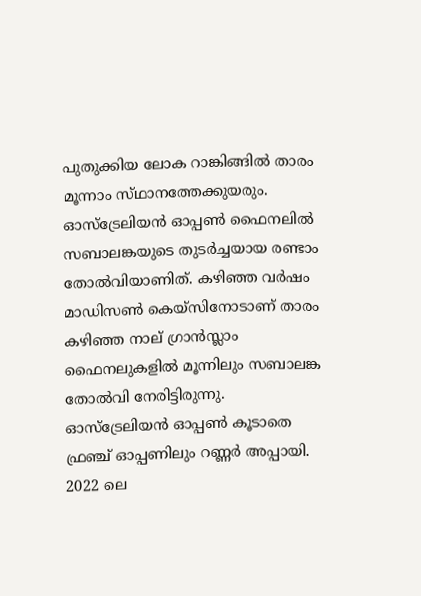പുതുക്കിയ ലോക റാങ്കിങ്ങില്‍ താരം മൂന്നാം സ്‌ഥാനത്തേക്കുയരും.
ഓസ്‌ട്രേലിയന്‍ ഓപ്പണ്‍ ഫൈനലില്‍ സബാലങ്കയുടെ തുടര്‍ച്ചയായ രണ്ടാം തോല്‍വിയാണിത്‌. കഴിഞ്ഞ വര്‍ഷം മാഡിസണ്‍ കെയ്‌സിനോടാണ്‌ താരം കഴിഞ്ഞ നാല്‌ ഗ്രാന്‍സ്ലാം ഫൈനലുകളില്‍ മൂന്നിലും സബാലങ്ക തോല്‍വി നേരിട്ടിരുന്നു. ഓസ്‌ട്രേലിയന്‍ ഓപ്പണ്‍ കൂടാതെ ഫ്രഞ്ച്‌ ഓപ്പണിലും റണ്ണര്‍ അപ്പായി. 2022 ലെ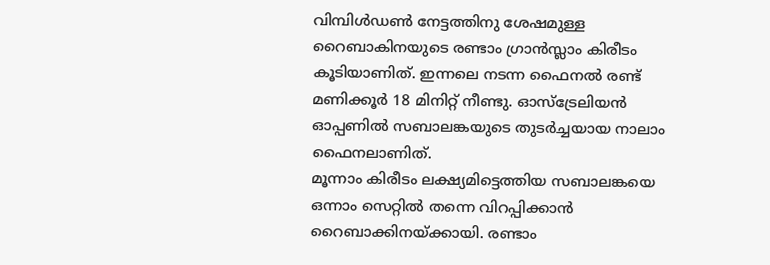വിമ്പിള്‍ഡണ്‍ നേട്ടത്തിനു ശേഷമുള്ള റൈബാകിനയുടെ രണ്ടാം ഗ്രാന്‍സ്ലാം കിരീടം കൂടിയാണിത്‌. ഇന്നലെ നടന്ന ഫൈനല്‍ രണ്ട്‌ മണിക്കൂര്‍ 18 മിനിറ്റ്‌ നീണ്ടു. ഓസ്‌ട്രേലിയന്‍ ഓപ്പണില്‍ സബാലങ്കയുടെ തുടര്‍ച്ചയായ നാലാം ഫൈനലാണിത്‌.
മൂന്നാം കിരീടം ലക്ഷ്യമിട്ടെത്തിയ സബാലങ്കയെ ഒന്നാം സെറ്റില്‍ തന്നെ വിറപ്പിക്കാന്‍ റൈബാക്കിനയ്‌ക്കായി. രണ്ടാം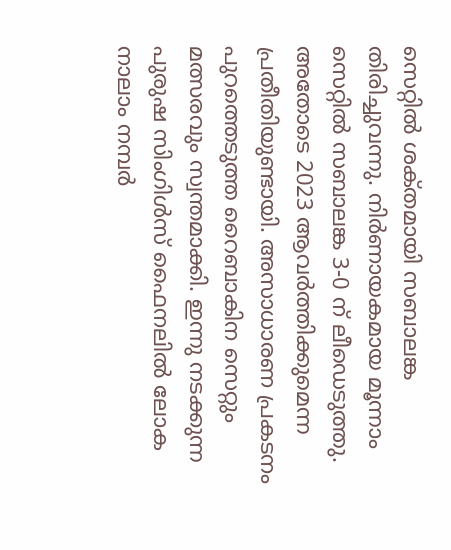സെറ്റില്‍ ശക്‌തമായി സബാലങ്ക തിരിച്ചുവന്നു. നിര്‍ണായകമായ മൂന്നാം സെറ്റില്‍ സബാലങ്ക 3-0 ന്‌ ലീഡെടുത്തു. അതോടെ 2023 ആവര്‍ത്തിക്കുമെന്ന പ്രതീതിയുണ്ടായി. അസാധാരണ പ്രകടനം പുറത്തെടുത്ത റൈബാകിന സെറ്റും മത്സരവും സ്വന്തമാക്കി. ഇന്നു നടക്കുന്ന പുരുഷ സിംഗിള്‍സ്‌ ഫൈനലില്‍ ലോക നാലാം നമ്പര്‍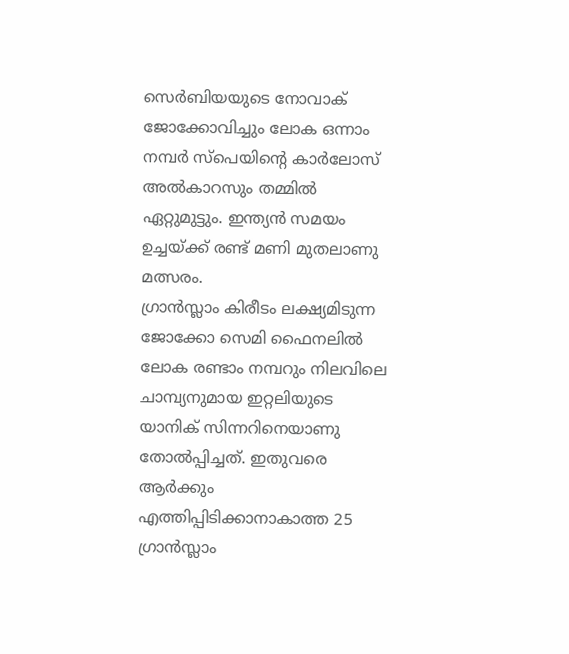സെര്‍ബിയയുടെ നോവാക്‌ ജോക്കോവിച്ചും ലോക ഒന്നാം നമ്പര്‍ സ്‌പെയിന്റെ കാര്‍ലോസ്‌ അല്‍കാറസും തമ്മില്‍ ഏറ്റുമുട്ടും. ഇന്ത്യന്‍ സമയം ഉച്ചയ്‌ക്ക് രണ്ട്‌ മണി മുതലാണു മത്സരം.
ഗ്രാന്‍സ്ലാം കിരീടം ലക്ഷ്യമിടുന്ന ജോക്കോ സെമി ഫൈനലില്‍ ലോക രണ്ടാം നമ്പറും നിലവിലെ ചാമ്പ്യനുമായ ഇറ്റലിയുടെ യാനിക്‌ സിന്നറിനെയാണു തോല്‍പ്പിച്ചത്‌. ഇതുവരെ ആര്‍ക്കും എത്തിപ്പിടിക്കാനാകാത്ത 25 ഗ്രാന്‍സ്ലാം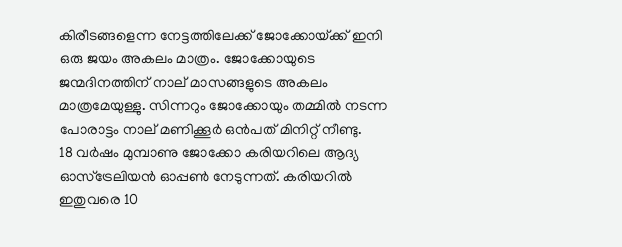കിരീടങ്ങളെന്ന നേട്ടത്തിലേക്ക്‌ ജോക്കോയ്‌ക്ക് ഇനി ഒരു ജയം അകലം മാത്രം. ജോക്കോയുടെ ജന്മദിനത്തിന്‌ നാല്‌ മാസങ്ങളുടെ അകലം മാത്രമേയുള്ളു. സിന്നറും ജോക്കോയും തമ്മില്‍ നടന്ന പോരാട്ടം നാല്‌ മണിക്കൂര്‍ ഒന്‍പത്‌ മിനിറ്റ്‌ നീണ്ടു.
18 വര്‍ഷം മുമ്പാണു ജോക്കോ കരിയറിലെ ആദ്യ ഓസ്‌ട്രേലിയന്‍ ഓപ്പണ്‍ നേടുന്നത്‌. കരിയറില്‍ ഇതുവരെ 10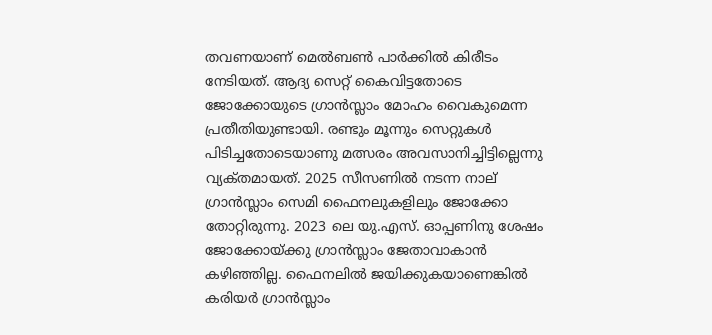തവണയാണ്‌ മെല്‍ബണ്‍ പാര്‍ക്കില്‍ കിരീടം നേടിയത്‌. ആദ്യ സെറ്റ്‌ കൈവിട്ടതോടെ ജോക്കോയുടെ ഗ്രാന്‍സ്ലാം മോഹം വൈകുമെന്ന പ്രതീതിയുണ്ടായി. രണ്ടും മൂന്നും സെറ്റുകള്‍ പിടിച്ചതോടെയാണു മത്സരം അവസാനിച്ചിട്ടില്ലെന്നു വ്യക്‌തമായത്‌. 2025 സീസണില്‍ നടന്ന നാല്‌ ഗ്രാന്‍സ്ലാം സെമി ഫൈനലുകളിലും ജോക്കോ തോറ്റിരുന്നു. 2023 ലെ യു.എസ്‌. ഓപ്പണിനു ശേഷം ജോക്കോയ്‌ക്കു ഗ്രാന്‍സ്ലാം ജേതാവാകാന്‍ കഴിഞ്ഞില്ല. ഫൈനലില്‍ ജയിക്കുകയാണെങ്കില്‍ കരിയര്‍ ഗ്രാന്‍സ്ലാം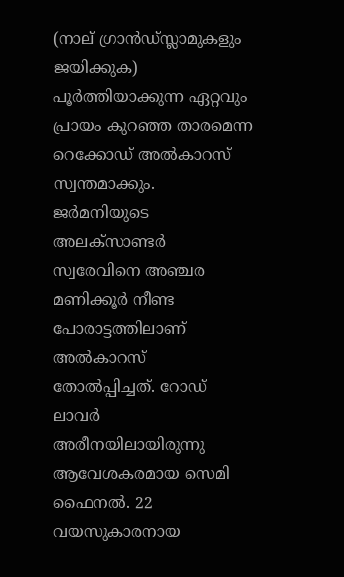(നാല്‌ ഗ്രാന്‍ഡ്‌സ്ലാമുകളും ജയിക്കുക) പൂര്‍ത്തിയാക്കുന്ന ഏറ്റവും പ്രായം കുറഞ്ഞ താരമെന്ന റെക്കോഡ്‌ അല്‍കാറസ്‌ സ്വന്തമാക്കും. ജര്‍മനിയുടെ അലക്‌സാണ്ടര്‍ സ്വരേവിനെ അഞ്ചര മണിക്കൂര്‍ നീണ്ട പോരാട്ടത്തിലാണ്‌ അല്‍കാറസ്‌ തോല്‍പ്പിച്ചത്‌. റോഡ്‌ ലാവര്‍ അരീനയിലായിരുന്നു ആവേശകരമായ സെമി ഫൈനല്‍. 22 വയസുകാരനായ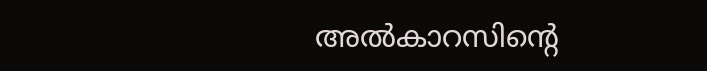അല്‍കാറസിന്റെ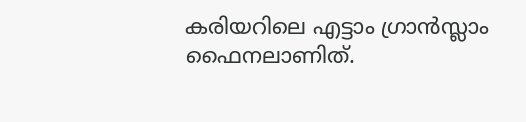കരിയറിലെ എട്ടാം ഗ്രാന്‍സ്ലാം ഫൈനലാണിത്‌.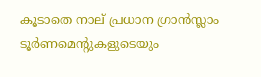കൂടാതെ നാല്‌ പ്രധാന ഗ്രാന്‍സ്ലാം ടൂര്‍ണമെന്റുകളുടെയും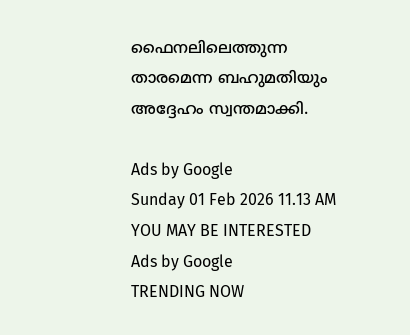ഫൈനലിലെത്തുന്ന താരമെന്ന ബഹുമതിയും അദ്ദേഹം സ്വന്തമാക്കി.

Ads by Google
Sunday 01 Feb 2026 11.13 AM
YOU MAY BE INTERESTED
Ads by Google
TRENDING NOW